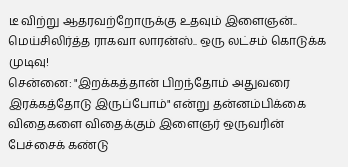டீ விற்று ஆதரவற்றோருக்கு உதவும் இளைஞன்.. மெய்சிலிர்த்த ராகவா லாரன்ஸ்.. ஒரு லட்சம் கொடுக்க முடிவு!
சென்னை: "இறக்கத்தான் பிறந்தோம் அதுவரை இரக்கத்தோடு இருப்போம்" என்று தன்னம்பிக்கை விதைகளை விதைக்கும் இளைஞர் ஒருவரின் பேச்சைக் கண்டு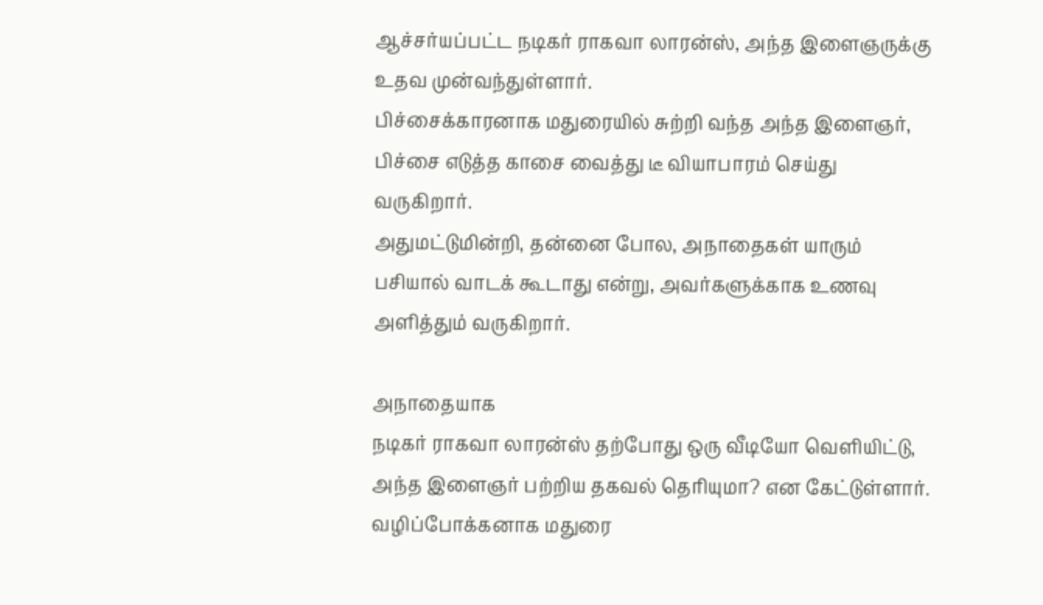ஆச்சர்யப்பட்ட நடிகர் ராகவா லாரன்ஸ், அந்த இளைஞருக்கு உதவ முன்வந்துள்ளார்.
பிச்சைக்காரனாக மதுரையில் சுற்றி வந்த அந்த இளைஞர், பிச்சை எடுத்த காசை வைத்து டீ வியாபாரம் செய்து வருகிறார்.
அதுமட்டுமின்றி, தன்னை போல, அநாதைகள் யாரும் பசியால் வாடக் கூடாது என்று, அவர்களுக்காக உணவு அளித்தும் வருகிறார்.

அநாதையாக
நடிகர் ராகவா லாரன்ஸ் தற்போது ஒரு வீடியோ வெளியிட்டு, அந்த இளைஞர் பற்றிய தகவல் தெரியுமா? என கேட்டுள்ளார். வழிப்போக்கனாக மதுரை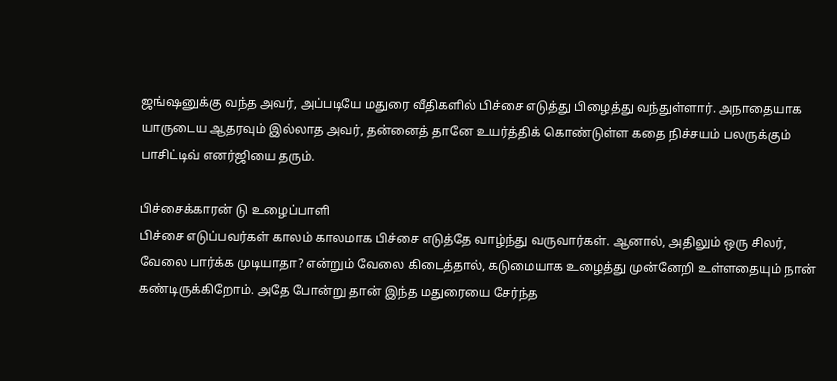ஜங்ஷனுக்கு வந்த அவர், அப்படியே மதுரை வீதிகளில் பிச்சை எடுத்து பிழைத்து வந்துள்ளார். அநாதையாக யாருடைய ஆதரவும் இல்லாத அவர், தன்னைத் தானே உயர்த்திக் கொண்டுள்ள கதை நிச்சயம் பலருக்கும் பாசிட்டிவ் எனர்ஜியை தரும்.

பிச்சைக்காரன் டு உழைப்பாளி
பிச்சை எடுப்பவர்கள் காலம் காலமாக பிச்சை எடுத்தே வாழ்ந்து வருவார்கள். ஆனால், அதிலும் ஒரு சிலர், வேலை பார்க்க முடியாதா? என்றும் வேலை கிடைத்தால், கடுமையாக உழைத்து முன்னேறி உள்ளதையும் நான் கண்டிருக்கிறோம். அதே போன்று தான் இந்த மதுரையை சேர்ந்த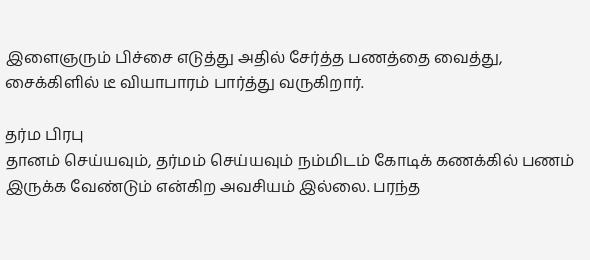இளைஞரும் பிச்சை எடுத்து அதில் சேர்த்த பணத்தை வைத்து, சைக்கிளில் டீ வியாபாரம் பார்த்து வருகிறார்.

தர்ம பிரபு
தானம் செய்யவும், தர்மம் செய்யவும் நம்மிடம் கோடிக் கணக்கில் பணம் இருக்க வேண்டும் என்கிற அவசியம் இல்லை. பரந்த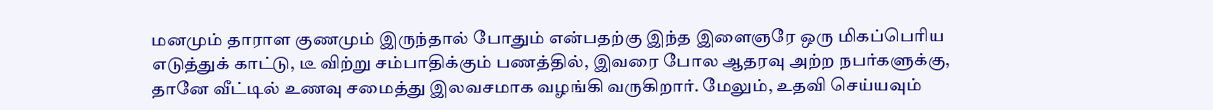மனமும் தாராள குணமும் இருந்தால் போதும் என்பதற்கு இந்த இளைஞரே ஒரு மிகப்பெரிய எடுத்துக் காட்டு, டீ விற்று சம்பாதிக்கும் பணத்தில், இவரை போல ஆதரவு அற்ற நபர்களுக்கு, தானே வீட்டில் உணவு சமைத்து இலவசமாக வழங்கி வருகிறார். மேலும், உதவி செய்யவும்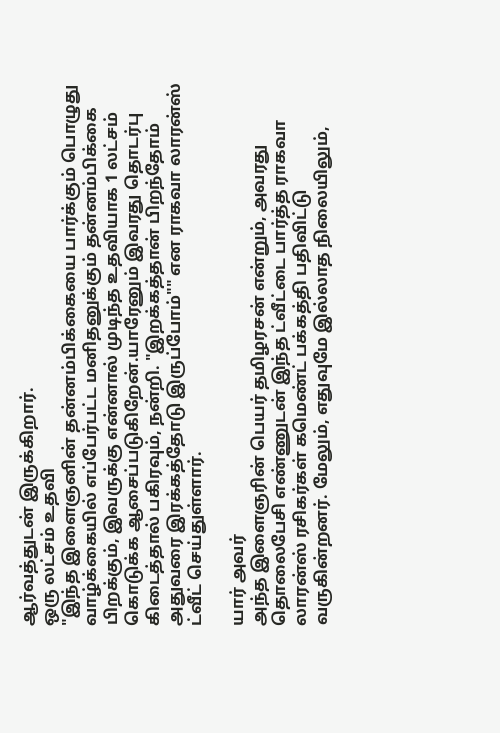ஆர்வத்துடன் இருக்கிறார்.
ஒரு லட்சம் உதவி
"இந்த இளைஞனின் தன்னம்பிக்கையை பார்க்கும் பொழுது வாழ்க்கையில் எப்பேர்பட்ட மனிதனுக்கும் தன்னம்பிக்கை பிறக்கும், இவருக்கு என்னால் முடிந்த உதவியாக 1 லட்சம் கொடுக்க ஆசைப்படுகிறேன்.யாரேனும் இவரது தொடர்பு கிடைத்தால் பகிரவும், நன்றி. "இறக்கத்தான் பிறந்தோம் அதுவரை இரக்கத்தோடு இருப்போம்"" என ராகவா லாரன்ஸ் ட்வீட் செய்துள்ளார்.

யார் அவர்
அந்த இளைஞரின் பெயர் தமிழரசன் என்றும், அவரது தொலைபேசி எண்ணுடன் இந்த ட்வீட்டை பார்த்த ராகவா லாரன்ஸ் ரசிகர்கள் கமெண்ட் பக்கத்தி பதிவிட்டு வருகின்றனர். மேலும், எதுவுமே இல்லாத நிலையிலும்,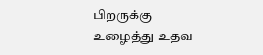பிறருக்கு உழைத்து உதவ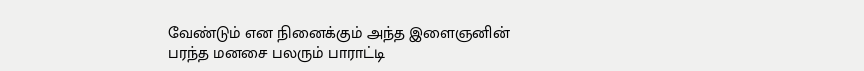வேண்டும் என நினைக்கும் அந்த இளைஞனின் பரந்த மனசை பலரும் பாராட்டி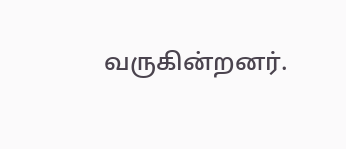வருகின்றனர்.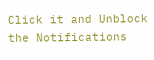Click it and Unblock the Notifications